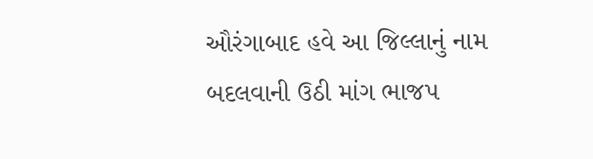ઔરંગાબાદ હવે આ જિલ્લાનું નામ બદલવાની ઉઠી માંગ ભાજપ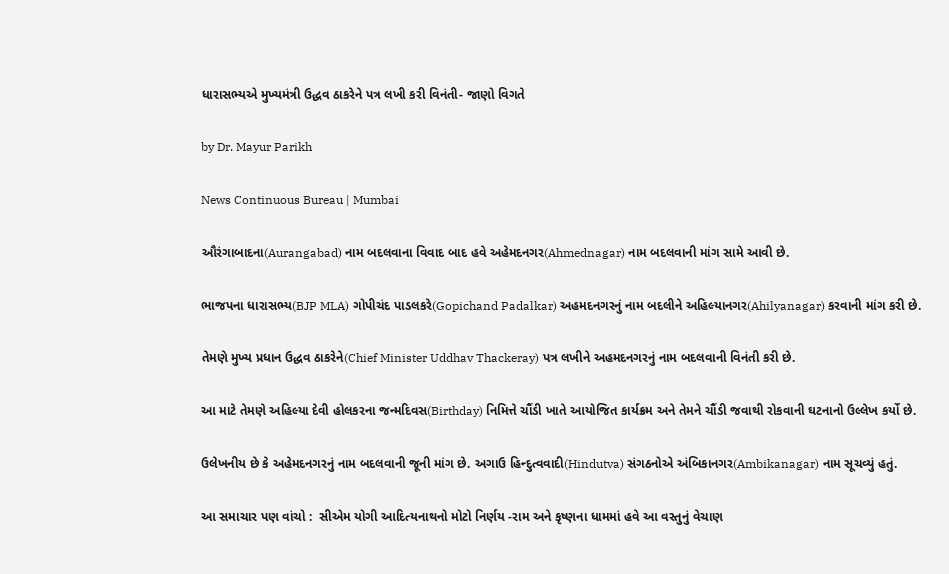ધારાસભ્યએ મુખ્યમંત્રી ઉદ્ધવ ઠાકરેને પત્ર લખી કરી વિનંતી- જાણો વિગતે

by Dr. Mayur Parikh

News Continuous Bureau | Mumbai

ઔરંગાબાદના(Aurangabad) નામ બદલવાના વિવાદ બાદ હવે અહેમદનગર(Ahmednagar) નામ બદલવાની માંગ સામે આવી છે.

ભાજપના ધારાસભ્ય(BJP MLA) ગોપીચંદ પાડલકરે(Gopichand Padalkar) અહમદનગરનું નામ બદલીને અહિલ્યાનગર(Ahilyanagar) કરવાની માંગ કરી છે.

તેમણે મુખ્ય પ્રધાન ઉદ્ધવ ઠાકરેને(Chief Minister Uddhav Thackeray) પત્ર લખીને અહમદનગરનું નામ બદલવાની વિનંતી કરી છે.

આ માટે તેમણે અહિલ્યા દેવી હોલકરના જન્મદિવસ(Birthday) નિમિત્તે ચૌંડી ખાતે આયોજિત કાર્યક્રમ અને તેમને ચૌંડી જવાથી રોકવાની ઘટનાનો ઉલ્લેખ કર્યો છે.

ઉલેખનીય છે કે અહેમદનગરનું નામ બદલવાની જૂની માંગ છે. અગાઉ હિન્દુત્વવાદી(Hindutva) સંગઠનોએ અંબિકાનગર(Ambikanagar) નામ સૂચવ્યું હતું.

આ સમાચાર પણ વાંચો :  સીએમ યોગી આદિત્યનાથનો મોટો નિર્ણય -રામ અને કૃષ્ણના ધામમાં હવે આ વસ્તુનું વેચાણ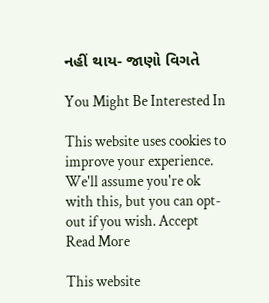નહીં થાય- જાણો વિગતે

You Might Be Interested In

This website uses cookies to improve your experience. We'll assume you're ok with this, but you can opt-out if you wish. Accept Read More

This website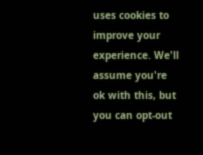uses cookies to improve your experience. We'll assume you're ok with this, but you can opt-out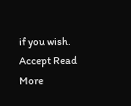if you wish. Accept Read More